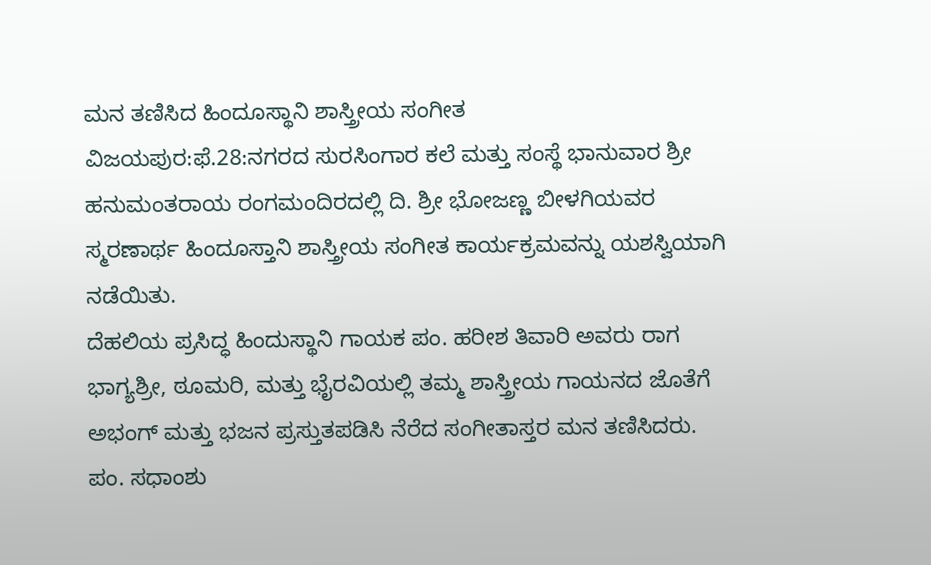ಮನ ತಣಿಸಿದ ಹಿಂದೂಸ್ಥಾನಿ ಶಾಸ್ತ್ರೀಯ ಸಂಗೀತ
ವಿಜಯಪುರ:ಫೆ.28:ನಗರದ ಸುರಸಿಂಗಾರ ಕಲೆ ಮತ್ತು ಸಂಸ್ಥೆ ಭಾನುವಾರ ಶ್ರೀ ಹನುಮಂತರಾಯ ರಂಗಮಂದಿರದಲ್ಲಿ ದಿ. ಶ್ರೀ ಭೋಜಣ್ಣ ಬೀಳಗಿಯವರ ಸ್ಮರಣಾರ್ಥ ಹಿಂದೂಸ್ತಾನಿ ಶಾಸ್ತ್ರೀಯ ಸಂಗೀತ ಕಾರ್ಯಕ್ರಮವನ್ನು ಯಶಸ್ವಿಯಾಗಿ ನಡೆಯಿತು.
ದೆಹಲಿಯ ಪ್ರಸಿದ್ಧ ಹಿಂದುಸ್ಥಾನಿ ಗಾಯಕ ಪಂ. ಹರೀಶ ತಿವಾರಿ ಅವರು ರಾಗ ಭಾಗ್ಯಶ್ರೀ, ಠೂಮರಿ, ಮತ್ತು ಭೈರವಿಯಲ್ಲಿ ತಮ್ಮ ಶಾಸ್ತ್ರೀಯ ಗಾಯನದ ಜೊತೆಗೆ ಅಭಂಗ್ ಮತ್ತು ಭಜನ ಪ್ರಸ್ತುತಪಡಿಸಿ ನೆರೆದ ಸಂಗೀತಾಸ್ತರ ಮನ ತಣಿಸಿದರು.
ಪಂ. ಸಧಾಂಶು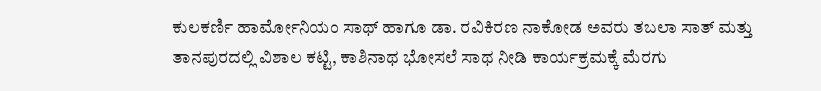ಕುಲಕರ್ಣಿ ಹಾರ್ಮೋನಿಯಂ ಸಾಥ್ ಹಾಗೂ ಡಾ. ರವಿಕಿರಣ ನಾಕೋಡ ಅವರು ತಬಲಾ ಸಾತ್ ಮತ್ತು ತಾನಪುರದಲ್ಲಿ ವಿಶಾಲ ಕಟ್ಟಿ, ಕಾಶಿನಾಥ ಭೋಸಲೆ ಸಾಥ ನೀಡಿ ಕಾರ್ಯಕ್ರಮಕ್ಕೆ ಮೆರಗು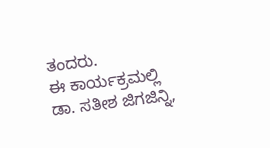ತಂದರು.
ಈ ಕಾರ್ಯಕ್ರಮಲ್ಲಿ ಡಾ. ಸತೀಶ ಜಿಗಜಿನ್ನಿ,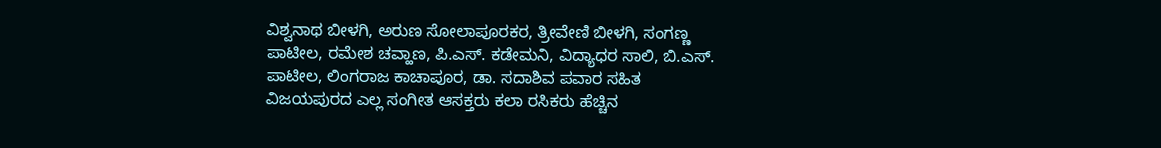ವಿಶ್ವನಾಥ ಬೀಳಗಿ, ಅರುಣ ಸೋಲಾಪೂರಕರ, ತ್ರೀವೇಣಿ ಬೀಳಗಿ, ಸಂಗಣ್ಣ ಪಾಟೀಲ, ರಮೇಶ ಚವ್ಹಾಣ, ಪಿ.ಎಸ್. ಕಡೇಮನಿ, ವಿದ್ಯಾಧರ ಸಾಲಿ, ಬಿ.ಎಸ್. ಪಾಟೀಲ, ಲಿಂಗರಾಜ ಕಾಚಾಪೂರ, ಡಾ. ಸದಾಶಿವ ಪವಾರ ಸಹಿತ ವಿಜಯಪುರದ ಎಲ್ಲ ಸಂಗೀತ ಆಸಕ್ತರು ಕಲಾ ರಸಿಕರು ಹೆಚ್ಚಿನ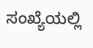ಸಂಖ್ಯೆಯಲ್ಲಿ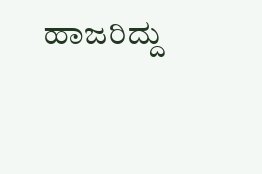ಹಾಜರಿದ್ದು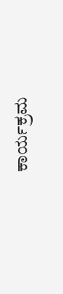ಕಾರ್ಯಕ್ರಮ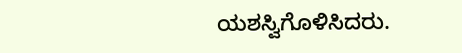ಯಶಸ್ವಿಗೊಳಿಸಿದರು.